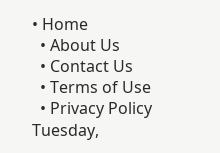• Home
  • About Us
  • Contact Us
  • Terms of Use
  • Privacy Policy
Tuesday,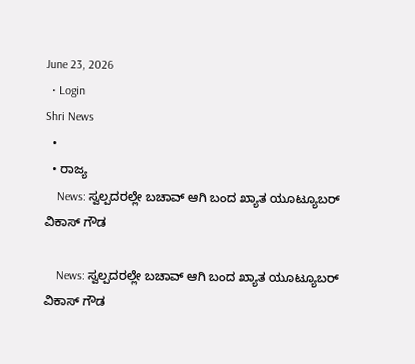June 23, 2026
  • Login
Shri News
  •
  • ರಾಜ್ಯ
    News: ಸ್ವಲ್ಪದರಲ್ಲೇ ಬಚಾವ್ ಆಗಿ ಬಂದ ಖ್ಯಾತ ಯೂಟ್ಯೂಬರ್ ವಿಕಾಸ್ ಗೌಡ

    News: ಸ್ವಲ್ಪದರಲ್ಲೇ ಬಚಾವ್ ಆಗಿ ಬಂದ ಖ್ಯಾತ ಯೂಟ್ಯೂಬರ್ ವಿಕಾಸ್ ಗೌಡ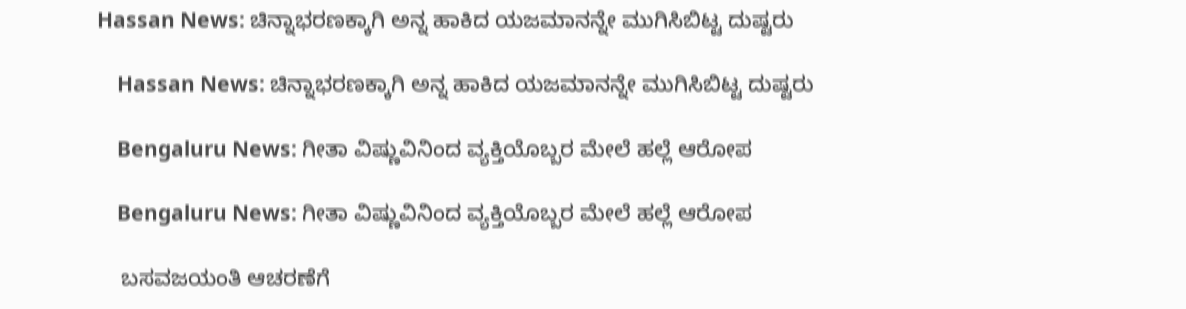Hassan News: ಚಿನ್ನಾಭರಣಕ್ಕಾಗಿ ಅನ್ನ ಹಾಕಿದ ಯಜಮಾನನ್ನೇ ಮುಗಿಸಿಬಿಟ್ಟ ದುಷ್ಟರು

    Hassan News: ಚಿನ್ನಾಭರಣಕ್ಕಾಗಿ ಅನ್ನ ಹಾಕಿದ ಯಜಮಾನನ್ನೇ ಮುಗಿಸಿಬಿಟ್ಟ ದುಷ್ಟರು

    Bengaluru News: ಗೀತಾ ವಿಷ್ಣುವಿನಿಂದ ವ್ಯಕ್ತಿಯೊಬ್ಬರ ಮೇಲೆ ಹಲ್ಲೆ ಆರೋಪ

    Bengaluru News: ಗೀತಾ ವಿಷ್ಣುವಿನಿಂದ ವ್ಯಕ್ತಿಯೊಬ್ಬರ ಮೇಲೆ ಹಲ್ಲೆ ಆರೋಪ

    ಬಸವಜಯಂತಿ ಆಚರಣೆಗೆ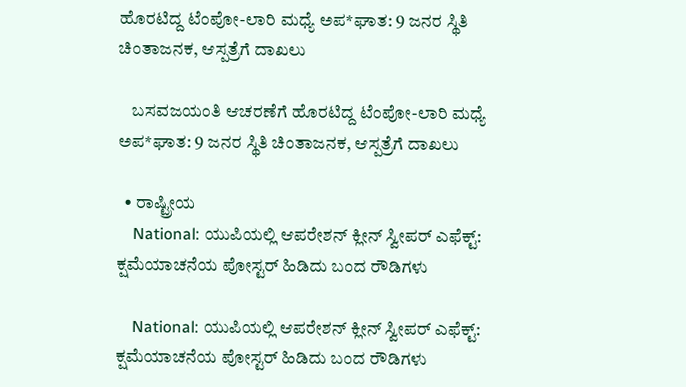ಹೊರಟಿದ್ದ ಟೆಂಪೋ-ಲಾರಿ ಮಧ್ಯೆ ಅಪ*ಘಾತ: 9 ಜನರ ಸ್ಥಿತಿ ಚಿಂತಾಜನಕ, ಆಸ್ಪತ್ರೆಗೆ ದಾಖಲು

    ಬಸವಜಯಂತಿ ಆಚರಣೆಗೆ ಹೊರಟಿದ್ದ ಟೆಂಪೋ-ಲಾರಿ ಮಧ್ಯೆ ಅಪ*ಘಾತ: 9 ಜನರ ಸ್ಥಿತಿ ಚಿಂತಾಜನಕ, ಆಸ್ಪತ್ರೆಗೆ ದಾಖಲು

  • ರಾಷ್ಟ್ರೀಯ
    National: ಯುಪಿಯಲ್ಲಿ ಆಪರೇಶನ್ ಕ್ಲೀನ್ ಸ್ವೀಪರ್ ಎಫೆಕ್ಟ್: ಕ್ಷಮೆಯಾಚನೆಯ ಪೋಸ್ಟರ್ ಹಿಡಿದು ಬಂದ ರೌಡಿಗಳು

    National: ಯುಪಿಯಲ್ಲಿ ಆಪರೇಶನ್ ಕ್ಲೀನ್ ಸ್ವೀಪರ್ ಎಫೆಕ್ಟ್: ಕ್ಷಮೆಯಾಚನೆಯ ಪೋಸ್ಟರ್ ಹಿಡಿದು ಬಂದ ರೌಡಿಗಳು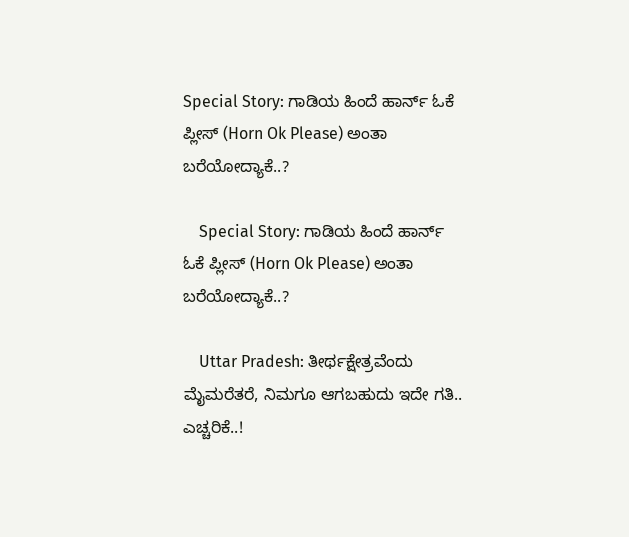Special Story: ಗಾಡಿಯ ಹಿಂದೆ ಹಾರ್ನ್ ಓಕೆ ಪ್ಲೀಸ್ (Horn Ok Please) ಅಂತಾ ಬರೆಯೋದ್ಯಾಕೆ..?

    Special Story: ಗಾಡಿಯ ಹಿಂದೆ ಹಾರ್ನ್ ಓಕೆ ಪ್ಲೀಸ್ (Horn Ok Please) ಅಂತಾ ಬರೆಯೋದ್ಯಾಕೆ..?

    Uttar Pradesh: ತೀರ್ಥಕ್ಷೇತ್ರವೆಂದು ಮೈಮರೆತರೆ, ನಿಮಗೂ ಆಗಬಹುದು ಇದೇ ಗತಿ.. ಎಚ್ಚರಿಕೆ..!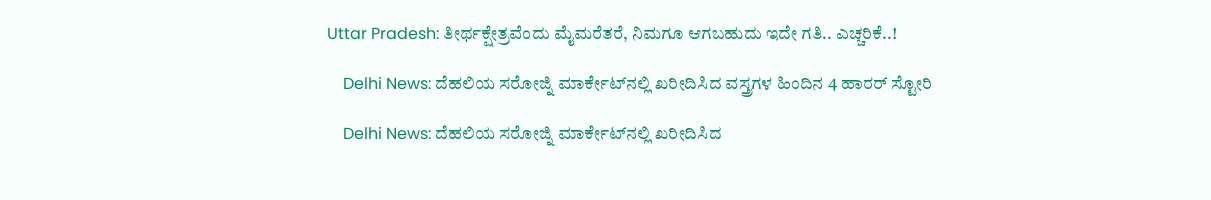Uttar Pradesh: ತೀರ್ಥಕ್ಷೇತ್ರವೆಂದು ಮೈಮರೆತರೆ, ನಿಮಗೂ ಆಗಬಹುದು ಇದೇ ಗತಿ.. ಎಚ್ಚರಿಕೆ..!

    Delhi News: ದೆಹಲಿಯ ಸರೋಜ್ನಿ ಮಾರ್ಕೇಟ್‌ನಲ್ಲಿ ಖರೀದಿಸಿದ ವಸ್ತ್ರಗಳ ಹಿಂದಿನ 4 ಹಾರರ್ ಸ್ಟೋರಿ

    Delhi News: ದೆಹಲಿಯ ಸರೋಜ್ನಿ ಮಾರ್ಕೇಟ್‌ನಲ್ಲಿ ಖರೀದಿಸಿದ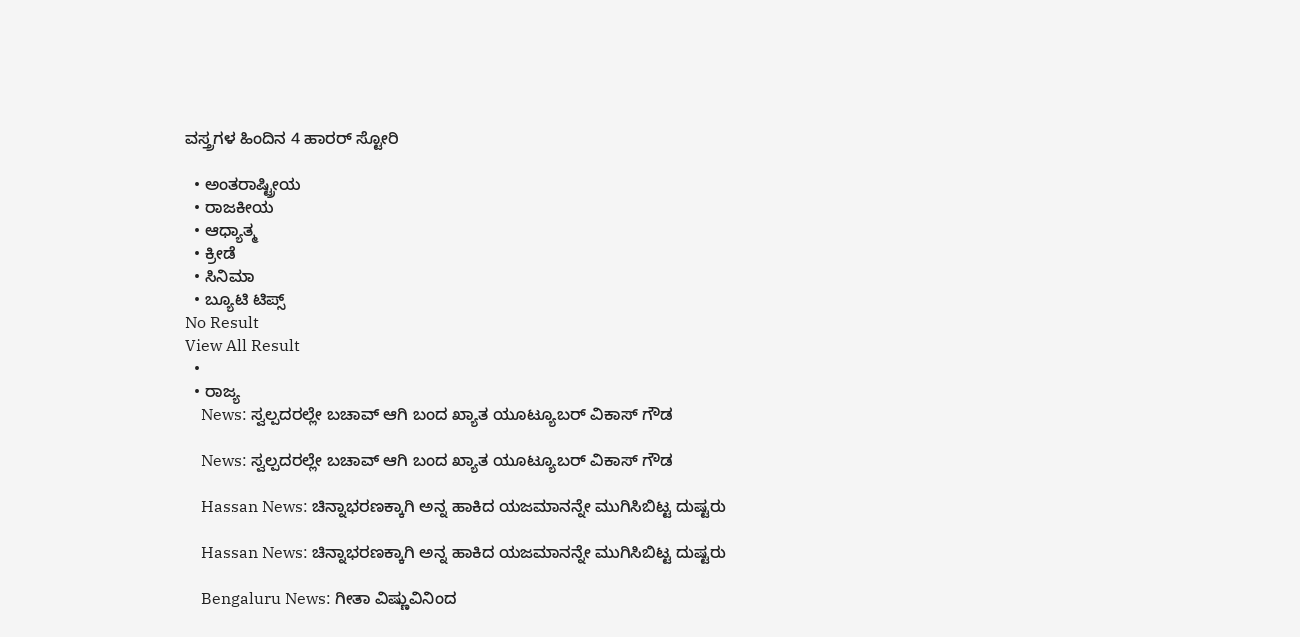ವಸ್ತ್ರಗಳ ಹಿಂದಿನ 4 ಹಾರರ್ ಸ್ಟೋರಿ

  • ಅಂತರಾಷ್ಟ್ರೀಯ
  • ರಾಜಕೀಯ
  • ಆಧ್ಯಾತ್ಮ
  • ಕ್ರೀಡೆ
  • ಸಿನಿಮಾ
  • ಬ್ಯೂಟಿ ಟಿಪ್ಸ್
No Result
View All Result
  •
  • ರಾಜ್ಯ
    News: ಸ್ವಲ್ಪದರಲ್ಲೇ ಬಚಾವ್ ಆಗಿ ಬಂದ ಖ್ಯಾತ ಯೂಟ್ಯೂಬರ್ ವಿಕಾಸ್ ಗೌಡ

    News: ಸ್ವಲ್ಪದರಲ್ಲೇ ಬಚಾವ್ ಆಗಿ ಬಂದ ಖ್ಯಾತ ಯೂಟ್ಯೂಬರ್ ವಿಕಾಸ್ ಗೌಡ

    Hassan News: ಚಿನ್ನಾಭರಣಕ್ಕಾಗಿ ಅನ್ನ ಹಾಕಿದ ಯಜಮಾನನ್ನೇ ಮುಗಿಸಿಬಿಟ್ಟ ದುಷ್ಟರು

    Hassan News: ಚಿನ್ನಾಭರಣಕ್ಕಾಗಿ ಅನ್ನ ಹಾಕಿದ ಯಜಮಾನನ್ನೇ ಮುಗಿಸಿಬಿಟ್ಟ ದುಷ್ಟರು

    Bengaluru News: ಗೀತಾ ವಿಷ್ಣುವಿನಿಂದ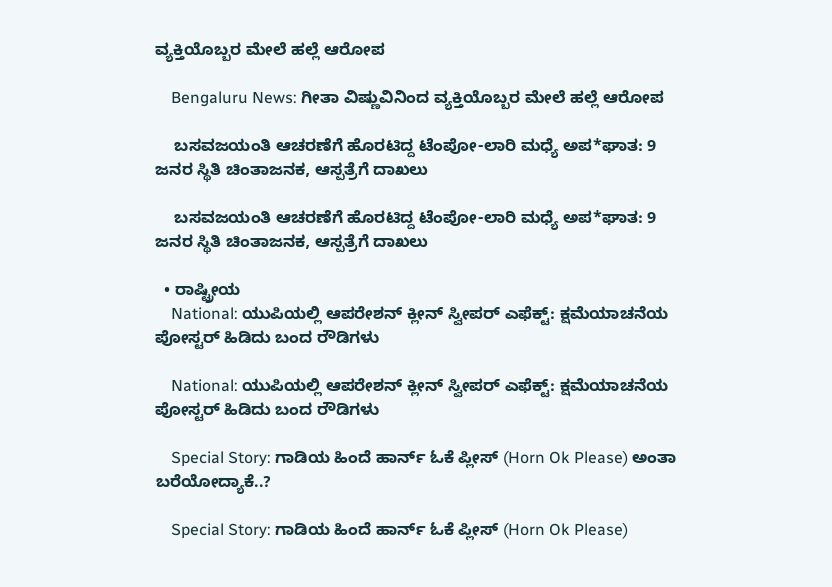ವ್ಯಕ್ತಿಯೊಬ್ಬರ ಮೇಲೆ ಹಲ್ಲೆ ಆರೋಪ

    Bengaluru News: ಗೀತಾ ವಿಷ್ಣುವಿನಿಂದ ವ್ಯಕ್ತಿಯೊಬ್ಬರ ಮೇಲೆ ಹಲ್ಲೆ ಆರೋಪ

    ಬಸವಜಯಂತಿ ಆಚರಣೆಗೆ ಹೊರಟಿದ್ದ ಟೆಂಪೋ-ಲಾರಿ ಮಧ್ಯೆ ಅಪ*ಘಾತ: 9 ಜನರ ಸ್ಥಿತಿ ಚಿಂತಾಜನಕ, ಆಸ್ಪತ್ರೆಗೆ ದಾಖಲು

    ಬಸವಜಯಂತಿ ಆಚರಣೆಗೆ ಹೊರಟಿದ್ದ ಟೆಂಪೋ-ಲಾರಿ ಮಧ್ಯೆ ಅಪ*ಘಾತ: 9 ಜನರ ಸ್ಥಿತಿ ಚಿಂತಾಜನಕ, ಆಸ್ಪತ್ರೆಗೆ ದಾಖಲು

  • ರಾಷ್ಟ್ರೀಯ
    National: ಯುಪಿಯಲ್ಲಿ ಆಪರೇಶನ್ ಕ್ಲೀನ್ ಸ್ವೀಪರ್ ಎಫೆಕ್ಟ್: ಕ್ಷಮೆಯಾಚನೆಯ ಪೋಸ್ಟರ್ ಹಿಡಿದು ಬಂದ ರೌಡಿಗಳು

    National: ಯುಪಿಯಲ್ಲಿ ಆಪರೇಶನ್ ಕ್ಲೀನ್ ಸ್ವೀಪರ್ ಎಫೆಕ್ಟ್: ಕ್ಷಮೆಯಾಚನೆಯ ಪೋಸ್ಟರ್ ಹಿಡಿದು ಬಂದ ರೌಡಿಗಳು

    Special Story: ಗಾಡಿಯ ಹಿಂದೆ ಹಾರ್ನ್ ಓಕೆ ಪ್ಲೀಸ್ (Horn Ok Please) ಅಂತಾ ಬರೆಯೋದ್ಯಾಕೆ..?

    Special Story: ಗಾಡಿಯ ಹಿಂದೆ ಹಾರ್ನ್ ಓಕೆ ಪ್ಲೀಸ್ (Horn Ok Please)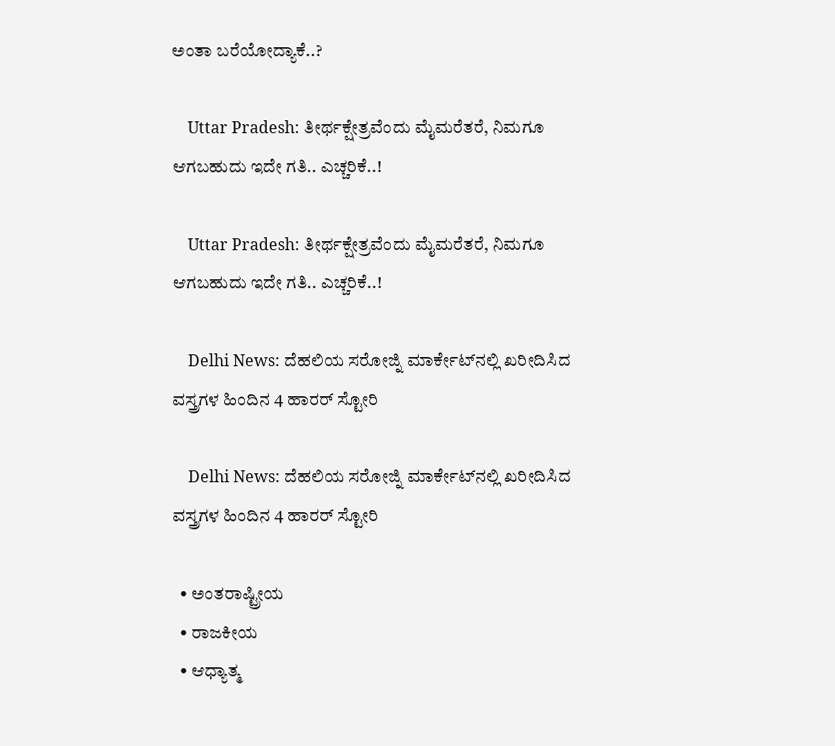ಅಂತಾ ಬರೆಯೋದ್ಯಾಕೆ..?

    Uttar Pradesh: ತೀರ್ಥಕ್ಷೇತ್ರವೆಂದು ಮೈಮರೆತರೆ, ನಿಮಗೂ ಆಗಬಹುದು ಇದೇ ಗತಿ.. ಎಚ್ಚರಿಕೆ..!

    Uttar Pradesh: ತೀರ್ಥಕ್ಷೇತ್ರವೆಂದು ಮೈಮರೆತರೆ, ನಿಮಗೂ ಆಗಬಹುದು ಇದೇ ಗತಿ.. ಎಚ್ಚರಿಕೆ..!

    Delhi News: ದೆಹಲಿಯ ಸರೋಜ್ನಿ ಮಾರ್ಕೇಟ್‌ನಲ್ಲಿ ಖರೀದಿಸಿದ ವಸ್ತ್ರಗಳ ಹಿಂದಿನ 4 ಹಾರರ್ ಸ್ಟೋರಿ

    Delhi News: ದೆಹಲಿಯ ಸರೋಜ್ನಿ ಮಾರ್ಕೇಟ್‌ನಲ್ಲಿ ಖರೀದಿಸಿದ ವಸ್ತ್ರಗಳ ಹಿಂದಿನ 4 ಹಾರರ್ ಸ್ಟೋರಿ

  • ಅಂತರಾಷ್ಟ್ರೀಯ
  • ರಾಜಕೀಯ
  • ಆಧ್ಯಾತ್ಮ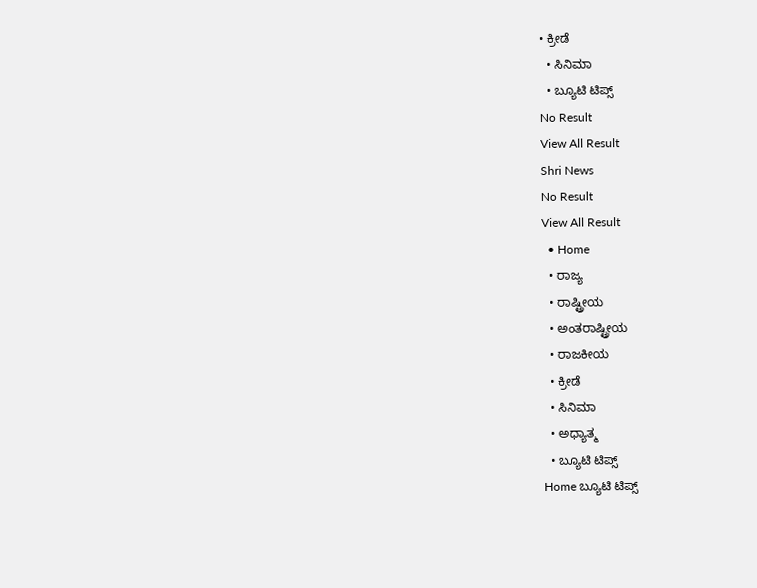• ಕ್ರೀಡೆ
  • ಸಿನಿಮಾ
  • ಬ್ಯೂಟಿ ಟಿಪ್ಸ್
No Result
View All Result
Shri News
No Result
View All Result
  • Home
  • ರಾಜ್ಯ
  • ರಾಷ್ಟ್ರೀಯ
  • ಅಂತರಾಷ್ಟ್ರೀಯ
  • ರಾಜಕೀಯ
  • ಕ್ರೀಡೆ
  • ಸಿನಿಮಾ
  • ಅಧ್ಯಾತ್ಮ
  • ಬ್ಯೂಟಿ ಟಿಪ್ಸ್
Home ಬ್ಯೂಟಿ ಟಿಪ್ಸ್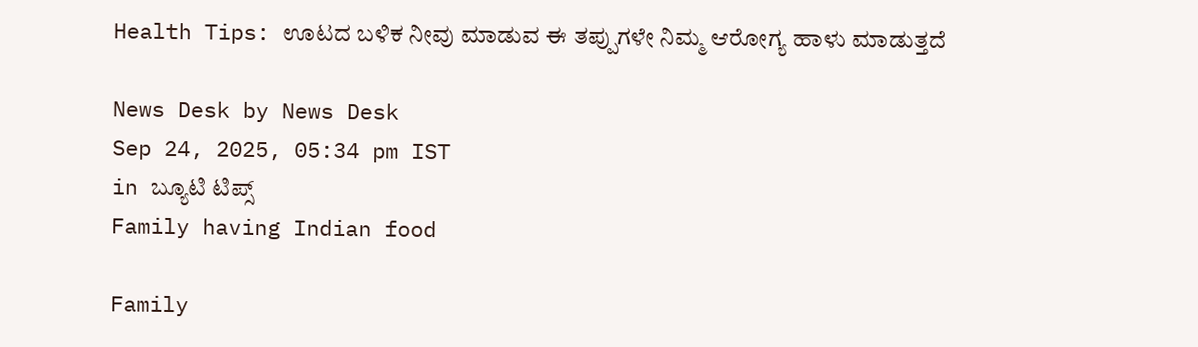Health Tips: ಊಟದ ಬಳಿಕ ನೀವು ಮಾಡುವ ಈ ತಪ್ಪುಗಳೇ ನಿಮ್ಮ ಆರೋಗ್ಯ ಹಾಳು ಮಾಡುತ್ತದೆ

News Desk by News Desk
Sep 24, 2025, 05:34 pm IST
in ಬ್ಯೂಟಿ ಟಿಪ್ಸ್
Family having Indian food

Family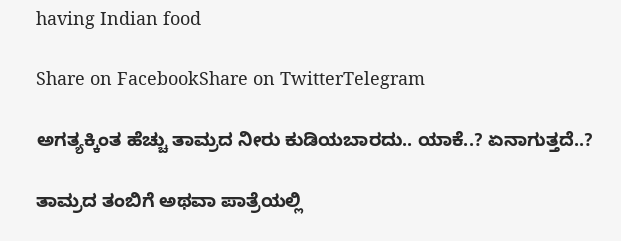having Indian food

Share on FacebookShare on TwitterTelegram

ಅಗತ್ಯಕ್ಕಿಂತ ಹೆಚ್ಚು ತಾಮ್ರದ ನೀರು ಕುಡಿಯಬಾರದು.. ಯಾಕೆ..? ಏನಾಗುತ್ತದೆ..?

ತಾಮ್ರದ ತಂಬಿಗೆ ಅಥವಾ ಪಾತ್ರೆಯಲ್ಲಿ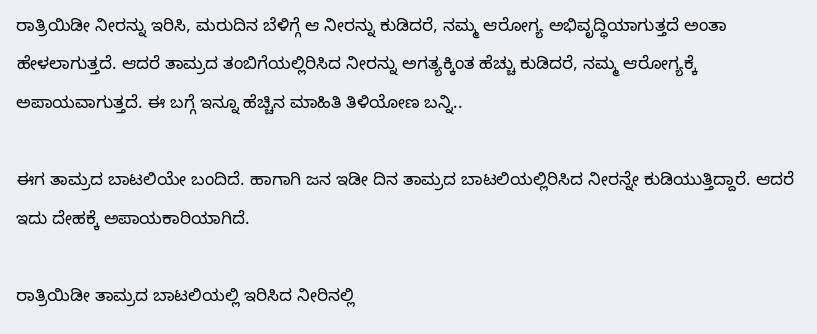ರಾತ್ರಿಯಿಡೀ ನೀರನ್ನು ಇರಿಸಿ, ಮರುದಿನ ಬೆಳಿಗ್ಗೆ ಆ ನೀರನ್ನು ಕುಡಿದರೆ, ನಮ್ಮ ಆರೋಗ್ಯ ಅಭಿವೃದ್ಧಿಯಾಗುತ್ತದೆ ಅಂತಾ ಹೇಳಲಾಗುತ್ತದೆ. ಆದರೆ ತಾಮ್ರದ ತಂಬಿಗೆಯಲ್ಲಿರಿಸಿದ ನೀರನ್ನು ಅಗತ್ಯಕ್ಕಿಂತ ಹೆಚ್ಚು ಕುಡಿದರೆ, ನಮ್ಮ ಆರೋಗ್ಯಕ್ಕೆ ಅಪಾಯವಾಗುತ್ತದೆ. ಈ ಬಗ್ಗೆ ಇನ್ನೂ ಹೆಚ್ಚಿನ ಮಾಹಿತಿ ತಿಳಿಯೋಣ ಬನ್ನಿ..

ಈಗ ತಾಮ್ರದ ಬಾಟಲಿಯೇ ಬಂದಿದೆ. ಹಾಗಾಗಿ ಜನ ಇಡೀ ದಿನ ತಾಮ್ರದ ಬಾಟಲಿಯಲ್ಲಿರಿಸಿದ ನೀರನ್ನೇ ಕುಡಿಯುತ್ತಿದ್ದಾರೆ. ಆದರೆ ಇದು ದೇಹಕ್ಕೆ ಅಪಾಯಕಾರಿಯಾಗಿದೆ.

ರಾತ್ರಿಯಿಡೀ ತಾಮ್ರದ ಬಾಟಲಿಯಲ್ಲಿ ಇರಿಸಿದ ನೀರಿನಲ್ಲಿ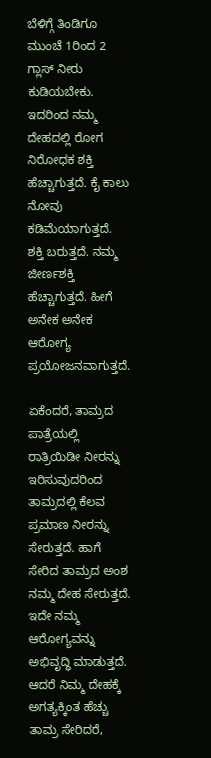ಬೆಳಿಗ್ಗೆ ತಿಂಡಿಗೂ ಮುಂಚೆ 1ರಿಂದ 2 ಗ್ಲಾಸ್ ನೀರು ಕುಡಿಯಬೇಕು. ಇದರಿಂದ ನಮ್ಮ ದೇಹದಲ್ಲಿ ರೋಗ ನಿರೋಧಕ ಶಕ್ತಿ ಹೆಚ್ಚಾಗುತ್ತದೆ. ಕೈ ಕಾಲು ನೋವು ಕಡಿಮೆಯಾಗುತ್ತದೆ. ಶಕ್ತಿ ಬರುತ್ತದೆ. ನಮ್ಮ ಜೀರ್ಣಶಕ್ತಿ ಹೆಚ್ಚಾಗುತ್ತದೆ. ಹೀಗೆ ಅನೇಕ ಅನೇಕ ಆರೋಗ್ಯ ಪ್ರಯೋಜನವಾಗುತ್ತದೆ.

ಏಕೆಂದರೆ, ತಾಮ್ರದ ಪಾತ್ರೆಯಲ್ಲಿ ರಾತ್ರಿಯಿಡೀ ನೀರನ್ನು ಇರಿಸುವುದರಿಂದ ತಾಮ್ರದಲ್ಲಿ ಕೆಲವ ಪ್ರಮಾಣ ನೀರನ್ನು ಸೇರುತ್ತದೆ. ಹಾಗೆ ಸೇರಿದ ತಾಮ್ರದ ಅಂಶ ನಮ್ಮ ದೇಹ ಸೇರುತ್ತದೆ. ಇದೇ ನಮ್ಮ ಆರೋಗ್ಯವನ್ನು ಅಭಿವೃದ್ಧಿ ಮಾಡುತ್ತದೆ.
ಆದರೆ ನಿಮ್ಮ ದೇಹಕ್ಕೆ ಅಗತ್ಯಕ್ಕಿಂತ ಹೆಚ್ಚು ತಾಮ್ರ ಸೇರಿದರೆ,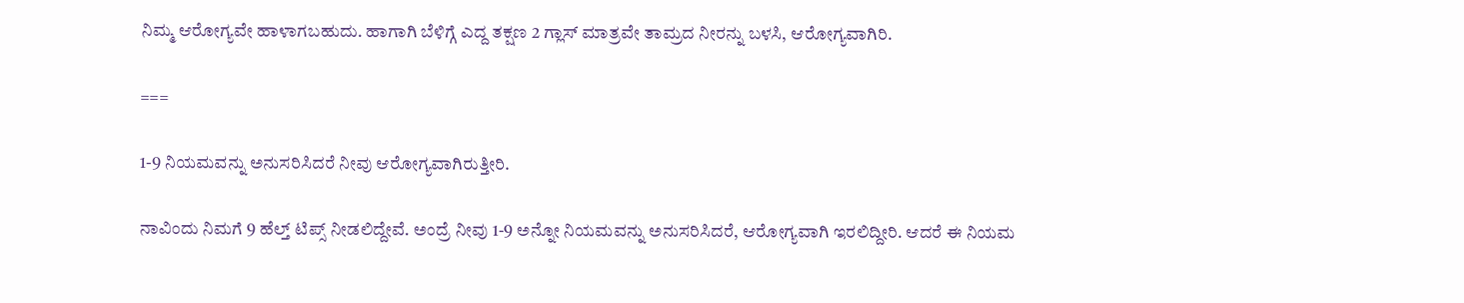ನಿಮ್ಮ ಆರೋಗ್ಯವೇ ಹಾಳಾಗಬಹುದು. ಹಾಗಾಗಿ ಬೆಳಿಗ್ಗೆ ಎದ್ದ ತಕ್ಷಣ 2 ಗ್ಲಾಸ್ ಮಾತ್ರವೇ ತಾಮ್ರದ ನೀರನ್ನು ಬಳಸಿ, ಆರೋಗ್ಯವಾಗಿರಿ.

===

1-9 ನಿಯಮವನ್ನು ಅನುಸರಿಸಿದರೆ ನೀವು ಆರೋಗ್ಯವಾಗಿರುತ್ತೀರಿ.

ನಾವಿಂದು ನಿಮಗೆ 9 ಹೆಲ್ತ್ ಟಿಪ್ಸ್ ನೀಡಲಿದ್ದೇವೆ. ಅಂದ್ರೆ ನೀವು 1-9 ಅನ್ನೋ ನಿಯಮವನ್ನು ಅನುಸರಿಸಿದರೆ, ಆರೋಗ್ಯವಾಗಿ ಇರಲಿದ್ದೀರಿ. ಆದರೆ ಈ ನಿಯಮ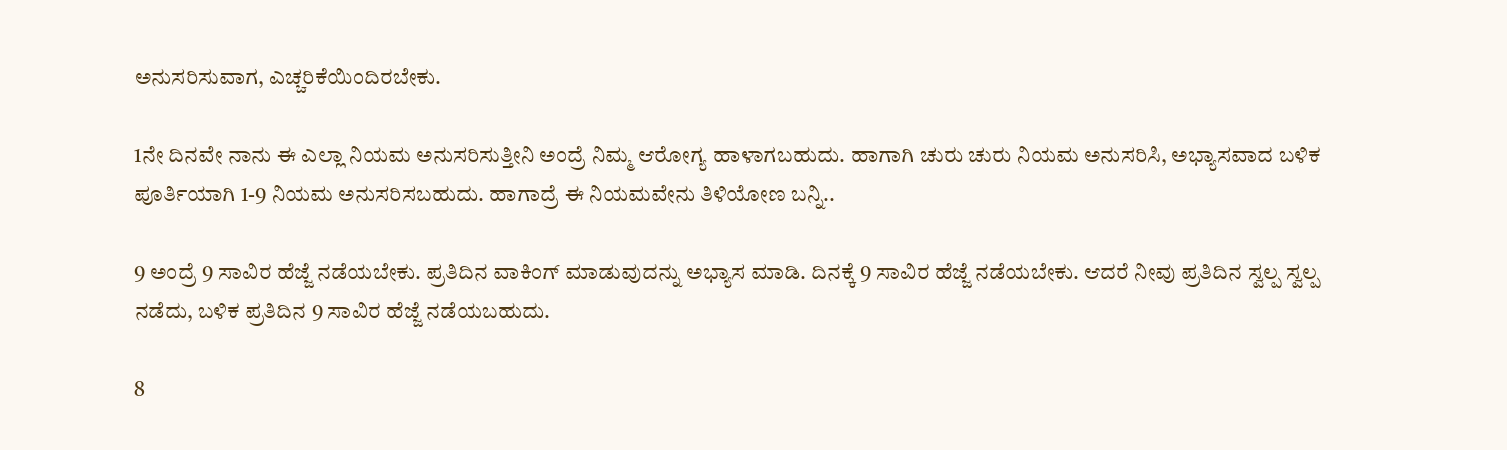ಅನುಸರಿಸುವಾಗ, ಎಚ್ಚರಿಕೆಯಿಂದಿರಬೇಕು.

1ನೇ ದಿನವೇ ನಾನು ಈ ಎಲ್ಲಾ ನಿಯಮ ಅನುಸರಿಸುತ್ತೀನಿ ಅಂದ್ರೆ ನಿಮ್ಮ ಆರೋಗ್ಯ ಹಾಳಾಗಬಹುದು. ಹಾಗಾಗಿ ಚುರು ಚುರು ನಿಯಮ ಅನುಸರಿಸಿ, ಅಭ್ಯಾಸವಾದ ಬಳಿಕ ಪೂರ್ತಿಯಾಗಿ 1-9 ನಿಯಮ ಅನುಸರಿಸಬಹುದು. ಹಾಗಾದ್ರೆ ಈ ನಿಯಮವೇನು ತಿಳಿಯೋಣ ಬನ್ನಿ..

9 ಅಂದ್ರೆ 9 ಸಾವಿರ ಹೆಜ್ಜೆ ನಡೆಯಬೇಕು. ಪ್ರತಿದಿನ ವಾಕಿಂಗ್ ಮಾಡುವುದನ್ನು ಅಭ್ಯಾಸ ಮಾಡಿ. ದಿನಕ್ಕೆ 9 ಸಾವಿರ ಹೆಜ್ಜೆ ನಡೆಯಬೇಕು. ಆದರೆ ನೀವು ಪ್ರತಿದಿನ ಸ್ವಲ್ಪ ಸ್ವಲ್ಪ ನಡೆದು, ಬಳಿಕ ಪ್ರತಿದಿನ 9 ಸಾವಿರ ಹೆಜ್ಜೆ ನಡೆಯಬಹುದು.

8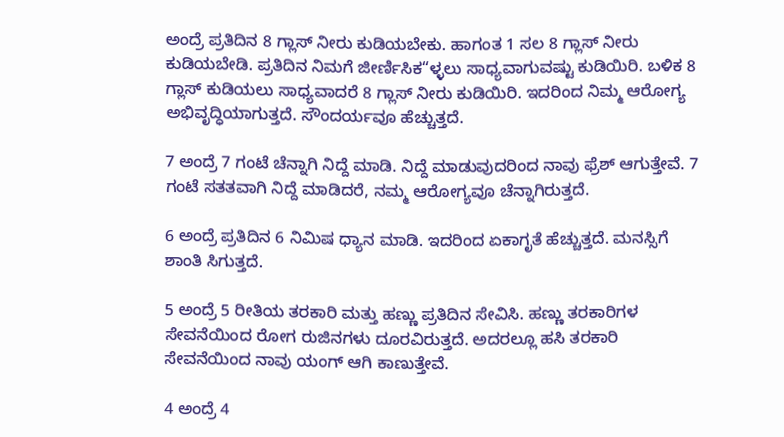ಅಂದ್ರೆ ಪ್ರತಿದಿನ 8 ಗ್ಲಾಸ್ ನೀರು ಕುಡಿಯಬೇಕು. ಹಾಗಂತ 1 ಸಲ 8 ಗ್ಲಾಸ್ ನೀರು ಕುಡಿಯಬೇಡಿ. ಪ್ರತಿದಿನ ನಿಮಗೆ ಜೀರ್ಣಿಸಿಕ“ಳ್ಳಲು ಸಾಧ್ಯವಾಗುವಷ್ಟು ಕುಡಿಯಿರಿ. ಬಳಿಕ 8 ಗ್ಲಾಸ್ ಕುಡಿಯಲು ಸಾಧ್ಯವಾದರೆ 8 ಗ್ಲಾಸ್ ನೀರು ಕುಡಿಯಿರಿ. ಇದರಿಂದ ನಿಮ್ಮ ಆರೋಗ್ಯ ಅಭಿವೃದ್ಧಿಯಾಗುತ್ತದೆ. ಸೌಂದರ್ಯವೂ ಹೆಚ್ಚುತ್ತದೆ.

7 ಅಂದ್ರೆ 7 ಗಂಟೆ ಚೆನ್ನಾಗಿ ನಿದ್ದೆ ಮಾಡಿ. ನಿದ್ದೆ ಮಾಡುವುದರಿಂದ ನಾವು ಫ್ರೆಶ್ ಆಗುತ್ತೇವೆ. 7 ಗಂಟೆ ಸತತವಾಗಿ ನಿದ್ದೆ ಮಾಡಿದರೆ, ನಮ್ಮ ಆರೋಗ್ಯವೂ ಚೆನ್ನಾಗಿರುತ್ತದೆ.

6 ಅಂದ್ರೆ ಪ್ರತಿದಿನ 6 ನಿಮಿಷ ಧ್ಯಾನ ಮಾಡಿ. ಇದರಿಂದ ಏಕಾಗೃತೆ ಹೆಚ್ಚುತ್ತದೆ. ಮನಸ್ಸಿಗೆ ಶಾಂತಿ ಸಿಗುತ್ತದೆ.

5 ಅಂದ್ರೆ 5 ರೀತಿಯ ತರಕಾರಿ ಮತ್ತು ಹಣ್ಣು ಪ್ರತಿದಿನ ಸೇವಿಸಿ. ಹಣ್ಣು ತರಕಾರಿಗಳ ಸೇವನೆಯಿಂದ ರೋಗ ರುಜಿನಗಳು ದೂರವಿರುತ್ತದೆ. ಅದರಲ್ಲೂ ಹಸಿ ತರಕಾರಿ ಸೇವನೆಯಿಂದ ನಾವು ಯಂಗ್ ಆಗಿ ಕಾಣುತ್ತೇವೆ.

4 ಅಂದ್ರೆ 4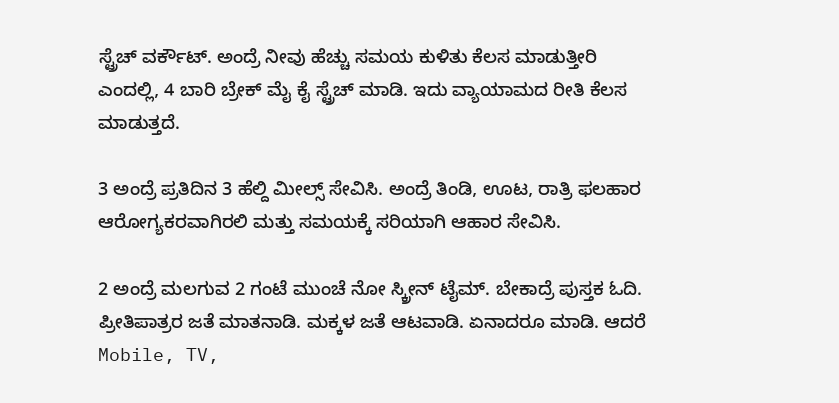ಸ್ಟ್ರೆಚ್ ವರ್ಕೌಟ್. ಅಂದ್ರೆ ನೀವು ಹೆಚ್ಚು ಸಮಯ ಕುಳಿತು ಕೆಲಸ ಮಾಡುತ್ತೀರಿ ಎಂದಲ್ಲಿ, 4 ಬಾರಿ ಬ್ರೇಕ್ ಮೈ ಕೈ ಸ್ಟ್ರೆಚ್ ಮಾಡಿ. ಇದು ವ್ಯಾಯಾಮದ ರೀತಿ ಕೆಲಸ ಮಾಡುತ್ತದೆ.

3 ಅಂದ್ರೆ ಪ್ರತಿದಿನ 3 ಹೆಲ್ದಿ ಮೀಲ್ಸ್ ಸೇವಿಸಿ. ಅಂದ್ರೆ ತಿಂಡಿ, ಊಟ, ರಾತ್ರಿ ಫಲಹಾರ ಆರೋಗ್ಯಕರವಾಗಿರಲಿ ಮತ್ತು ಸಮಯಕ್ಕೆ ಸರಿಯಾಗಿ ಆಹಾರ ಸೇವಿಸಿ.

2 ಅಂದ್ರೆ ಮಲಗುವ 2 ಗಂಟೆ ಮುಂಚೆ ನೋ ಸ್ಕ್ರೀನ್ ಟೈಮ್. ಬೇಕಾದ್ರೆ ಪುಸ್ತಕ ಓದಿ. ಪ್ರೀತಿಪಾತ್ರರ ಜತೆ ಮಾತನಾಡಿ. ಮಕ್ಕಳ ಜತೆ ಆಟವಾಡಿ. ಏನಾದರೂ ಮಾಡಿ. ಆದರೆ Mobile, TV,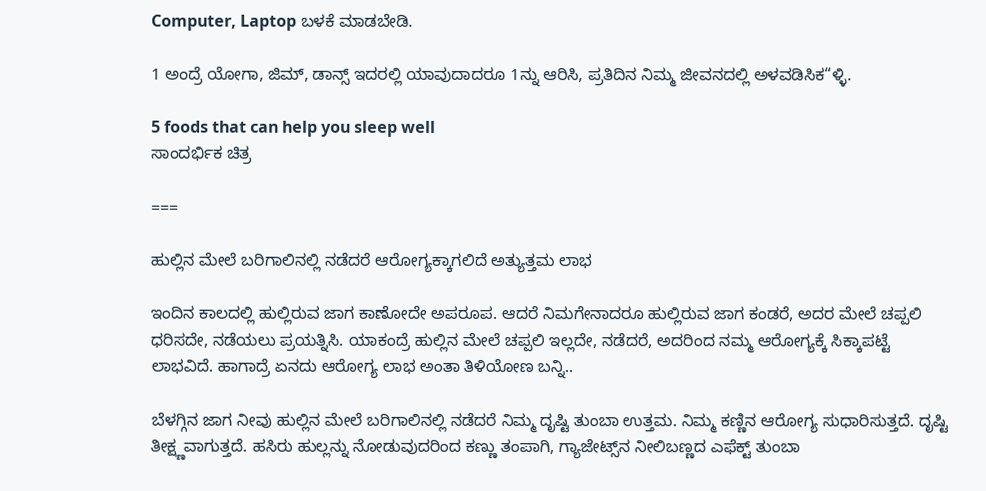Computer, Laptop ಬಳಕೆ ಮಾಡಬೇಡಿ.

1 ಅಂದ್ರೆ ಯೋಗಾ, ಜಿಮ್‌, ಡಾನ್ಸ್ ಇದರಲ್ಲಿ ಯಾವುದಾದರೂ 1ನ್ನು ಆರಿಸಿ, ಪ್ರತಿದಿನ ನಿಮ್ಮ ಜೀವನದಲ್ಲಿ ಅಳವಡಿಸಿಕ“ಳ್ಳಿ.

5 foods that can help you sleep well
ಸಾಂದರ್ಭಿಕ ಚಿತ್ರ

===

ಹುಲ್ಲಿನ ಮೇಲೆ ಬರಿಗಾಲಿನಲ್ಲಿ ನಡೆದರೆ ಆರೋಗ್ಯಕ್ಕಾಗಲಿದೆ ಅತ್ಯುತ್ತಮ ಲಾಭ

ಇಂದಿನ ಕಾಲದಲ್ಲಿ ಹುಲ್ಲಿರುವ ಜಾಗ ಕಾಣೋದೇ ಅಪರೂಪ. ಆದರೆ ನಿಮಗೇನಾದರೂ ಹುಲ್ಲಿರುವ ಜಾಗ ಕಂಡರೆ, ಅದರ ಮೇಲೆ ಚಪ್ಪಲಿ ಧರಿಸದೇ, ನಡೆಯಲು ಪ್ರಯತ್ನಿಸಿ. ಯಾಕಂದ್ರೆ ಹುಲ್ಲಿನ ಮೇಲೆ ಚಪ್ಪಲಿ ಇಲ್ಲದೇ, ನಡೆದರೆ, ಅದರಿಂದ ನಮ್ಮ ಆರೋಗ್ಯಕ್ಕೆ ಸಿಕ್ಕಾಪಟ್ಟೆ ಲಾಭವಿದೆ. ಹಾಗಾದ್ರೆ ಏನದು ಆರೋಗ್ಯ ಲಾಭ ಅಂತಾ ತಿಳಿಯೋಣ ಬನ್ನಿ..

ಬೆಳಗ್ಗಿನ ಜಾಗ ನೀವು ಹುಲ್ಲಿನ ಮೇಲೆ ಬರಿಗಾಲಿನಲ್ಲಿ ನಡೆದರೆ ನಿಮ್ಮ ದೃಷ್ಟಿ ತುಂಬಾ ಉತ್ತಮ. ನಿಮ್ಮ ಕಣ್ಣಿನ ಆರೋಗ್ಯ ಸುಧಾರಿಸುತ್ತದೆ. ದೃಷ್ಟಿ ತೀಕ್ಷ್ಣವಾಗುತ್ತದೆ. ಹಸಿರು ಹುಲ್ಲನ್ನು ನೋಡುವುದರಿಂದ ಕಣ್ಣು ತಂಪಾಗಿ, ಗ್ಯಾಜೇಟ್ಸ್‌ನ ನೀಲಿಬಣ್ಣದ ಎಫೆಕ್ಟ್ ತುಂಬಾ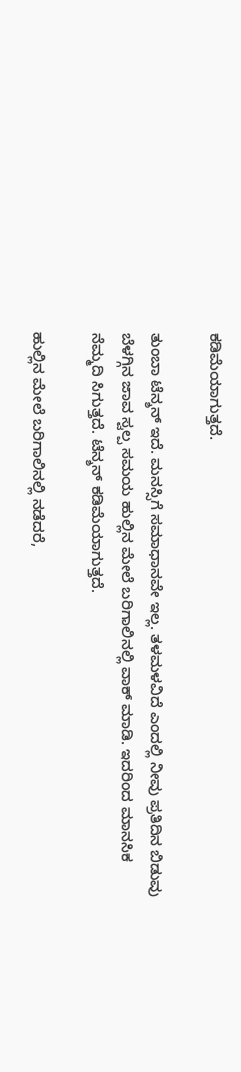ಕಡಿಮೆಯಾಗುತ್ತದೆ.

ತುಂಬಾ ಟೆನ್ಶನ್ ಇದೆ. ಮನಸ್ಸಿಗೆ ಸಮಾಧಾನವೇ ಇಲ್ಲ. ತಳಮಳವಿದೆ ಎಂದಲ್ಲಿ ನೀವು ಪ್ರತಿದಿನ ಬಿಡುವು ಬೆಳಗ್ಗಿನ ಜಾವ ಸ್ವಲ್ಪ ಸಮಯ ಹುಲ್ಲಿನ ಮೇಲೆ ಬರಿಗಾಲಿನಲ್ಲಿ ವಾಕ್ ಮಾಡಿ. ಇದರಿಂದ ಮಾನಸಿಕ ನೆಮ್ಮದಿ ಸಿಗುತ್ತದೆ. ಟೆನ್ಶನ್ ಕಡಿಮೆಯಾಗುತ್ತದೆ.

ಹುಲ್ಲಿನ ಮೇಲೆ ಬರಿಗಾಲಿನಲ್ಲಿ ನಡೆದರೆ,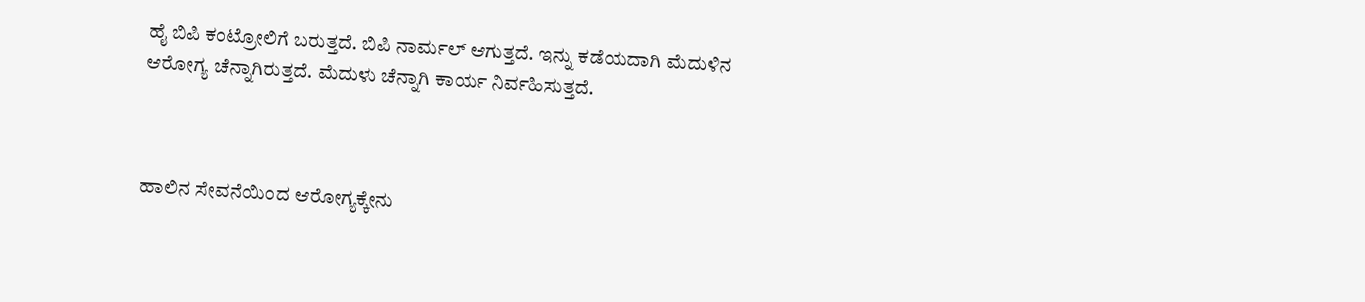ಹೈ ಬಿಪಿ ಕಂಟ್ರೋಲಿಗೆ ಬರುತ್ತದೆ. ಬಿಪಿ ನಾರ್ಮಲ್ ಆಗುತ್ತದೆ. ಇನ್ನು ಕಡೆಯದಾಗಿ ಮೆದುಳಿನ ಆರೋಗ್ಯ ಚೆನ್ನಾಗಿರುತ್ತದೆ. ಮೆದುಳು ಚೆನ್ನಾಗಿ ಕಾರ್ಯ ನಿರ್ವಹಿಸುತ್ತದೆ.



ಹಾಲಿನ ಸೇವನೆಯಿಂದ ಆರೋಗ್ಯಕ್ಕೇನು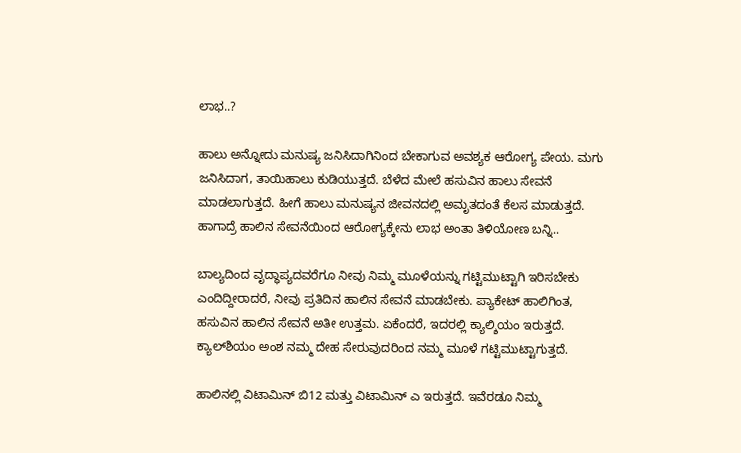ಲಾಭ..?

ಹಾಲು ಅನ್ನೋದು ಮನುಷ್ಯ ಜನಿಸಿದಾಗಿನಿಂದ ಬೇಕಾಗುವ ಅವಶ್ಯಕ ಆರೋಗ್ಯ ಪೇಯ. ಮಗು ಜನಿಸಿದಾಗ, ತಾಯಿಹಾಲು ಕುಡಿಯುತ್ತದೆ. ಬೆಳೆದ ಮೇಲೆ ಹಸುವಿನ ಹಾಲು ಸೇವನೆ ಮಾಡಲಾಗುತ್ತದೆ. ಹೀಗೆ ಹಾಲು ಮನುಷ್ಯನ ಜೀವನದಲ್ಲಿ ಅಮೃತದಂತೆ ಕೆಲಸ ಮಾಡುತ್ತದೆ. ಹಾಗಾದ್ರೆ ಹಾಲಿನ ಸೇವನೆಯಿಂದ ಆರೋಗ್ಯಕ್ಕೇನು ಲಾಭ ಅಂತಾ ತಿಳಿಯೋಣ ಬನ್ನಿ..

ಬಾಲ್ಯದಿಂದ ವೃದ್ಧಾಪ್ಯದವರೆಗೂ ನೀವು ನಿಮ್ಮ ಮೂಳೆಯನ್ನು ಗಟ್ಟಿಮುಟ್ಟಾಗಿ ಇರಿಸಬೇಕು ಎಂದಿದ್ದೀರಾದರೆ, ನೀವು ಪ್ರತಿದಿನ ಹಾಲಿನ ಸೇವನೆ ಮಾಡಬೇಕು. ಪ್ಯಾಕೇಟ್ ಹಾಲಿಗಿಂತ, ಹಸುವಿನ ಹಾಲಿನ ಸೇವನೆ ಅತೀ ಉತ್ತಮ. ಏಕೆಂದರೆ, ಇದರಲ್ಲಿ ಕ್ಯಾಲ್ಶಿಯಂ ಇರುತ್ತದೆ. ಕ್ಯಾಲ್‌ಶಿಯಂ ಅಂಶ ನಮ್ಮ ದೇಹ ಸೇರುವುದರಿಂದ ನಮ್ಮ ಮೂಳೆ ಗಟ್ಟಿಮುಟ್ಟಾಗುತ್ತದೆ.

ಹಾಲಿನಲ್ಲಿ ವಿಟಾಮಿನ್ ಬಿ12 ಮತ್ತು ವಿಟಾಮಿನ್ ಎ ಇರುತ್ತದೆ. ಇವೆರಡೂ ನಿಮ್ಮ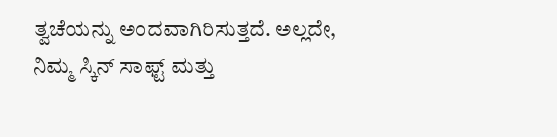ತ್ವಚೆಯನ್ನು ಅಂದವಾಗಿರಿಸುತ್ತದೆ. ಅಲ್ಲದೇ, ನಿಮ್ಮ ಸ್ಕಿನ್ ಸಾಫ್ಟ್ ಮತ್ತು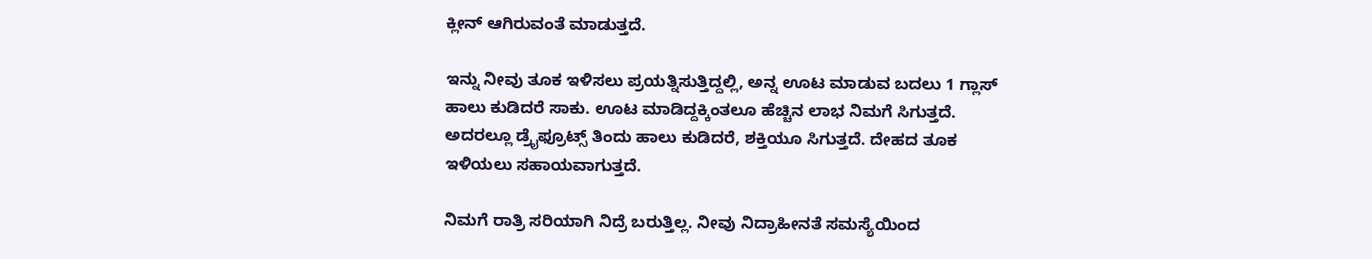ಕ್ಲೀನ್ ಆಗಿರುವಂತೆ ಮಾಡುತ್ತದೆ.

ಇನ್ನು ನೀವು ತೂಕ ಇಳಿಸಲು ಪ್ರಯತ್ನಿಸುತ್ತಿದ್ದಲ್ಲಿ, ಅನ್ನ ಊಟ ಮಾಡುವ ಬದಲು 1 ಗ್ಲಾಸ್ ಹಾಲು ಕುಡಿದರೆ ಸಾಕು. ಊಟ ಮಾಡಿದ್ದಕ್ಕಿಂತಲೂ ಹೆಚ್ಚಿನ ಲಾಭ ನಿಮಗೆ ಸಿಗುತ್ತದೆ. ಅದರಲ್ಲೂ ಡ್ರೈಫ್ರೂಟ್ಸ್ ತಿಂದು ಹಾಲು ಕುಡಿದರೆ, ಶಕ್ತಿಯೂ ಸಿಗುತ್ತದೆ. ದೇಹದ ತೂಕ ಇಳಿಯಲು ಸಹಾಯವಾಗುತ್ತದೆ.

ನಿಮಗೆ ರಾತ್ರಿ ಸರಿಯಾಗಿ ನಿದ್ರೆ ಬರುತ್ತಿಲ್ಲ. ನೀವು ನಿದ್ರಾಹೀನತೆ ಸಮಸ್ಯೆಯಿಂದ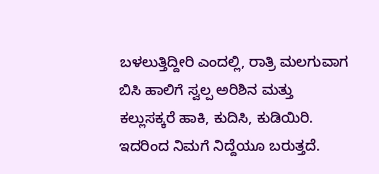ಬಳಲುತ್ತಿದ್ದೀರಿ ಎಂದಲ್ಲಿ, ರಾತ್ರಿ ಮಲಗುವಾಗ ಬಿಸಿ ಹಾಲಿಗೆ ಸ್ವಲ್ಪ ಅರಿಶಿನ ಮತ್ತು ಕಲ್ಲುಸಕ್ಕರೆ ಹಾಕಿ, ಕುದಿಸಿ, ಕುಡಿಯಿರಿ. ಇದರಿಂದ ನಿಮಗೆ ನಿದ್ದೆಯೂ ಬರುತ್ತದೆ.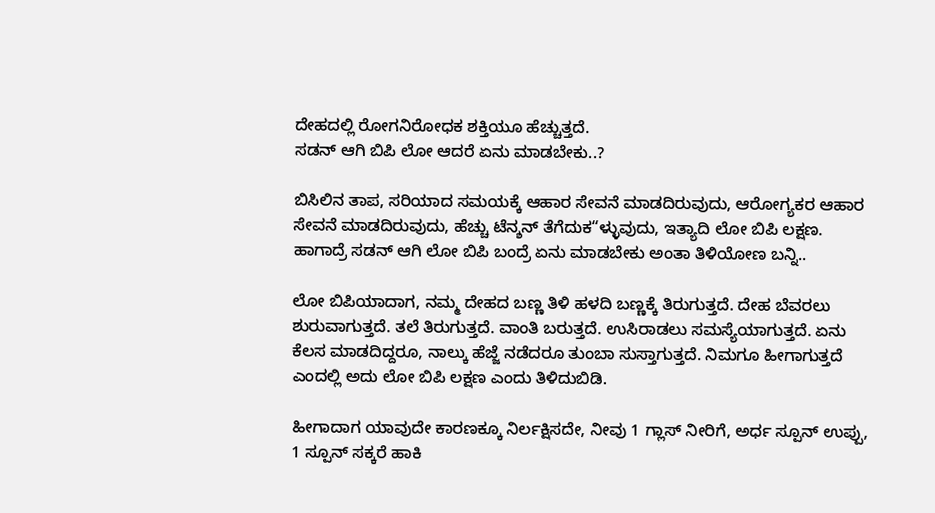ದೇಹದಲ್ಲಿ ರೋಗನಿರೋಧಕ ಶಕ್ತಿಯೂ ಹೆಚ್ಚುತ್ತದೆ.
ಸಡನ್ ಆಗಿ ಬಿಪಿ ಲೋ ಆದರೆ ಏನು ಮಾಡಬೇಕು..?

ಬಿಸಿಲಿನ ತಾಪ, ಸರಿಯಾದ ಸಮಯಕ್ಕೆ ಆಹಾರ ಸೇವನೆ ಮಾಡದಿರುವುದು, ಆರೋಗ್ಯಕರ ಆಹಾರ ಸೇವನೆ ಮಾಡದಿರುವುದು, ಹೆಚ್ಚು ಟೆನ್ಶನ್ ತೆಗೆದುಕ“ಳ್ಳುವುದು, ಇತ್ಯಾದಿ ಲೋ ಬಿಪಿ ಲಕ್ಷಣ. ಹಾಗಾದ್ರೆ ಸಡನ್ ಆಗಿ ಲೋ ಬಿಪಿ ಬಂದ್ರೆ ಏನು ಮಾಡಬೇಕು ಅಂತಾ ತಿಳಿಯೋಣ ಬನ್ನಿ..

ಲೋ ಬಿಪಿಯಾದಾಗ, ನಮ್ಮ ದೇಹದ ಬಣ್ಣ ತಿಳಿ ಹಳದಿ ಬಣ್ಣಕ್ಕೆ ತಿರುಗುತ್ತದೆ. ದೇಹ ಬೆವರಲು ಶುರುವಾಗುತ್ತದೆ. ತಲೆ ತಿರುಗುತ್ತದೆ. ವಾಂತಿ ಬರುತ್ತದೆ. ಉಸಿರಾಡಲು ಸಮಸ್ಯೆಯಾಗುತ್ತದೆ. ಏನು ಕೆಲಸ ಮಾಡದಿದ್ದರೂ, ನಾಲ್ಕು ಹೆಜ್ಜೆ ನಡೆದರೂ ತುಂಬಾ ಸುಸ್ತಾಗುತ್ತದೆ. ನಿಮಗೂ ಹೀಗಾಗುತ್ತದೆ ಎಂದಲ್ಲಿ ಅದು ಲೋ ಬಿಪಿ ಲಕ್ಷಣ ಎಂದು ತಿಳಿದುಬಿಡಿ.

ಹೀಗಾದಾಗ ಯಾವುದೇ ಕಾರಣಕ್ಕೂ ನಿರ್ಲಕ್ಷಿಸದೇ, ನೀವು 1 ಗ್ಲಾಸ್ ನೀರಿಗೆ, ಅರ್ಧ ಸ್ಪೂನ್ ಉಪ್ಪು, 1 ಸ್ಪೂನ್ ಸಕ್ಕರೆ ಹಾಕಿ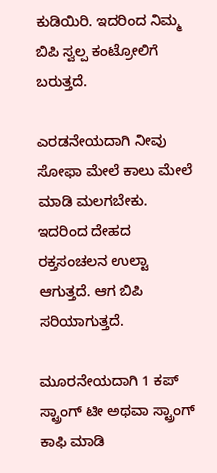ಕುಡಿಯಿರಿ. ಇದರಿಂದ ನಿಮ್ಮ ಬಿಪಿ ಸ್ವಲ್ಪ ಕಂಟ್ರೋಲಿಗೆ ಬರುತ್ತದೆ.

ಎರಡನೇಯದಾಗಿ ನೀವು ಸೋಫಾ ಮೇಲೆ ಕಾಲು ಮೇಲೆ ಮಾಡಿ ಮಲಗಬೇಕು. ಇದರಿಂದ ದೇಹದ ರಕ್ತಸಂಚಲನ ಉಲ್ಟಾ ಆಗುತ್ತದೆ. ಆಗ ಬಿಪಿ ಸರಿಯಾಗುತ್ತದೆ.

ಮೂರನೇಯದಾಗಿ 1 ಕಪ್ ಸ್ಟ್ರಾಂಗ್ ಟೀ ಅಥವಾ ಸ್ಟ್ರಾಂಗ್ ಕಾಫಿ ಮಾಡಿ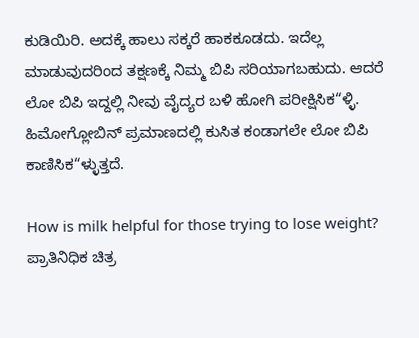ಕುಡಿಯಿರಿ. ಅದಕ್ಕೆ ಹಾಲು ಸಕ್ಕರೆ ಹಾಕಕೂಡದು. ಇದೆಲ್ಲ ಮಾಡುವುದರಿಂದ ತಕ್ಷಣಕ್ಕೆ ನಿಮ್ಮ ಬಿಪಿ ಸರಿಯಾಗಬಹುದು. ಆದರೆ ಲೋ ಬಿಪಿ ಇದ್ದಲ್ಲಿ ನೀವು ವೈದ್ಯರ ಬಳಿ ಹೋಗಿ ಪರೀಕ್ಷಿಸಿಕ“ಳ್ಳಿ. ಹಿಮೋಗ್ಲೋಬಿನ್ ಪ್ರಮಾಣದಲ್ಲಿ ಕುಸಿತ ಕಂಡಾಗಲೇ ಲೋ ಬಿಪಿ ಕಾಣಿಸಿಕ“ಳ್ಳುತ್ತದೆ.

How is milk helpful for those trying to lose weight?
ಪ್ರಾತಿನಿಧಿಕ ಚಿತ್ರ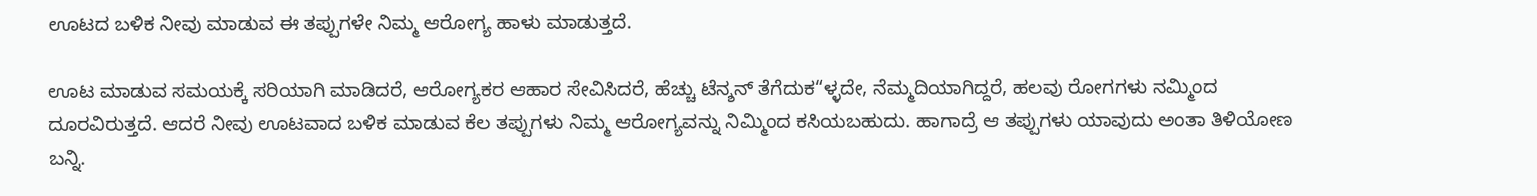ಊಟದ ಬಳಿಕ ನೀವು ಮಾಡುವ ಈ ತಪ್ಪುಗಳೇ ನಿಮ್ಮ ಆರೋಗ್ಯ ಹಾಳು ಮಾಡುತ್ತದೆ.

ಊಟ ಮಾಡುವ ಸಮಯಕ್ಕೆ ಸರಿಯಾಗಿ ಮಾಡಿದರೆ, ಆರೋಗ್ಯಕರ ಆಹಾರ ಸೇವಿಸಿದರೆ, ಹೆಚ್ಚು ಟೆನ್ಶನ್ ತೆಗೆದುಕ“ಳ್ಳದೇ, ನೆಮ್ಮದಿಯಾಗಿದ್ದರೆ, ಹಲವು ರೋಗಗಳು ನಮ್ಮಿಂದ ದೂರವಿರುತ್ತದೆ. ಆದರೆ ನೀವು ಊಟವಾದ ಬಳಿಕ ಮಾಡುವ ಕೆಲ ತಪ್ಪುಗಳು ನಿಮ್ಮ ಆರೋಗ್ಯವನ್ನು ನಿಮ್ಮಿಂದ ಕಸಿಯಬಹುದು. ಹಾಗಾದ್ರೆ ಆ ತಪ್ಪುಗಳು ಯಾವುದು ಅಂತಾ ತಿಳಿಯೋಣ ಬನ್ನಿ.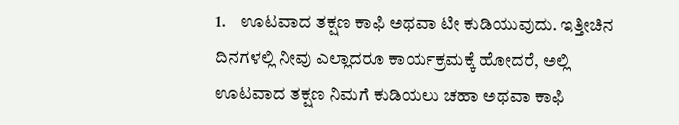1.    ಊಟವಾದ ತಕ್ಷಣ ಕಾಫಿ ಅಥವಾ ಟೀ ಕುಡಿಯುವುದು. ಇತ್ತೀಚಿನ ದಿನಗಳಲ್ಲಿ ನೀವು ಎಲ್ಲಾದರೂ ಕಾರ್ಯಕ್ರಮಕ್ಕೆ ಹೋದರೆ, ಅಲ್ಲಿ ಊಟವಾದ ತಕ್ಷಣ ನಿಮಗೆ ಕುಡಿಯಲು ಚಹಾ ಅಥವಾ ಕಾಫಿ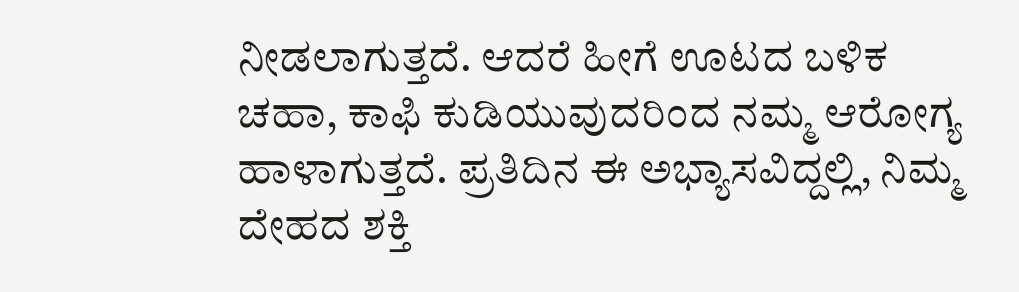ನೀಡಲಾಗುತ್ತದೆ. ಆದರೆ ಹೀಗೆ ಊಟದ ಬಳಿಕ ಚಹಾ, ಕಾಫಿ ಕುಡಿಯುವುದರಿಂದ ನಮ್ಮ ಆರೋಗ್ಯ ಹಾಳಾಗುತ್ತದೆ. ಪ್ರತಿದಿನ ಈ ಅಭ್ಯಾಸವಿದ್ದಲ್ಲಿ, ನಿಮ್ಮ ದೇಹದ ಶಕ್ತಿ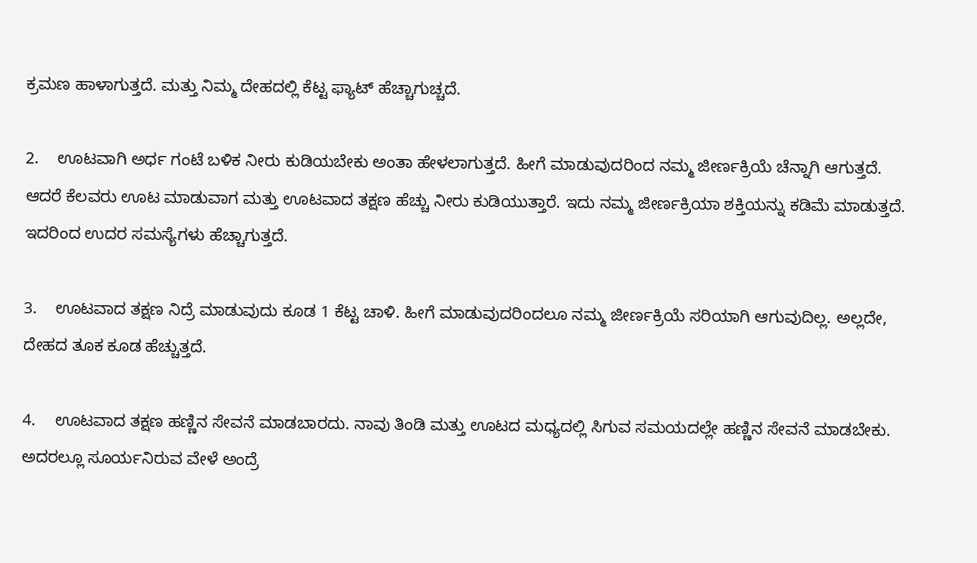ಕ್ರಮಣ ಹಾಳಾಗುತ್ತದೆ. ಮತ್ತು ನಿಮ್ಮ ದೇಹದಲ್ಲಿ ಕೆಟ್ಟ ಫ್ಯಾಟ್ ಹೆಚ್ಚಾಗುಚ್ಚದೆ.

2.    ಊಟವಾಗಿ ಅರ್ಧ ಗಂಟೆ ಬಳಿಕ ನೀರು ಕುಡಿಯಬೇಕು ಅಂತಾ ಹೇಳಲಾಗುತ್ತದೆ. ಹೀಗೆ ಮಾಡುವುದರಿಂದ ನಮ್ಮ ಜೀರ್ಣಕ್ರಿಯೆ ಚೆನ್ನಾಗಿ ಆಗುತ್ತದೆ. ಆದರೆ ಕೆಲವರು ಊಟ ಮಾಡುವಾಗ ಮತ್ತು ಊಟವಾದ ತಕ್ಷಣ ಹೆಚ್ಚು ನೀರು ಕುಡಿಯುತ್ತಾರೆ. ಇದು ನಮ್ಮ ಜೀರ್ಣಕ್ರಿಯಾ ಶಕ್ತಿಯನ್ನು ಕಡಿಮೆ ಮಾಡುತ್ತದೆ. ಇದರಿಂದ ಉದರ ಸಮಸ್ಯೆಗಳು ಹೆಚ್ಚಾಗುತ್ತದೆ.

3.    ಊಟವಾದ ತಕ್ಷಣ ನಿದ್ರೆ ಮಾಡುವುದು ಕೂಡ 1 ಕೆಟ್ಟ ಚಾಳಿ. ಹೀಗೆ ಮಾಡುವುದರಿಂದಲೂ ನಮ್ಮ ಜೀರ್ಣಕ್ರಿಯೆ ಸರಿಯಾಗಿ ಆಗುವುದಿಲ್ಲ. ಅಲ್ಲದೇ, ದೇಹದ ತೂಕ ಕೂಡ ಹೆಚ್ಚುತ್ತದೆ.

4.    ಊಟವಾದ ತಕ್ಷಣ ಹಣ್ಣಿನ ಸೇವನೆ ಮಾಡಬಾರದು. ನಾವು ತಿಂಡಿ ಮತ್ತು ಊಟದ ಮಧ್ಯದಲ್ಲಿ ಸಿಗುವ ಸಮಯದಲ್ಲೇ ಹಣ್ಣಿನ ಸೇವನೆ ಮಾಡಬೇಕು. ಅದರಲ್ಲೂ ಸೂರ್ಯನಿರುವ ವೇಳೆ ಅಂದ್ರೆ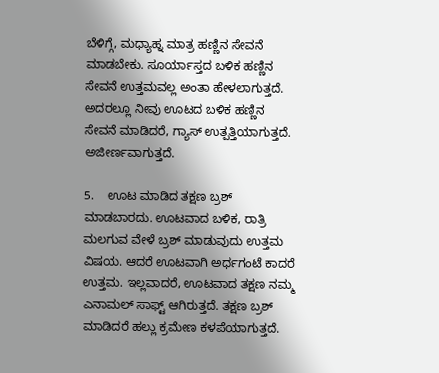ಬೆಳಿಗ್ಗೆ, ಮಧ್ಯಾಹ್ನ ಮಾತ್ರ ಹಣ್ಣಿನ ಸೇವನೆ ಮಾಡಬೇಕು. ಸೂರ್ಯಾಸ್ತದ ಬಳಿಕ ಹಣ್ಣಿನ ಸೇವನೆ ಉತ್ತಮವಲ್ಲ ಅಂತಾ ಹೇಳಲಾಗುತ್ತದೆ. ಅದರಲ್ಲೂ ನೀವು ಊಟದ ಬಳಿಕ ಹಣ್ಣಿನ ಸೇವನೆ ಮಾಡಿದರೆ, ಗ್ಯಾಸ್ ಉತ್ಪತ್ತಿಯಾಗುತ್ತದೆ. ಅಜೀರ್ಣವಾಗುತ್ತದೆ.

5.    ಊಟ ಮಾಡಿದ ತಕ್ಷಣ ಬ್ರಶ್ ಮಾಡಬಾರದು. ಊಟವಾದ ಬಳಿಕ, ರಾತ್ರಿ ಮಲಗುವ ವೇಳೆ ಬ್ರಶ್ ಮಾಡುವುದು ಉತ್ತಮ ವಿಷಯ. ಆದರೆ ಊಟವಾಗಿ ಅರ್ಧಗಂಟೆ ಕಾದರೆ ಉತ್ತಮ. ಇಲ್ಲವಾದರೆ, ಊಟವಾದ ತಕ್ಷಣ ನಮ್ಮ ಎನಾಮಲ್ ಸಾಫ್ಟ್ ಆಗಿರುತ್ತದೆ. ತಕ್ಷಣ ಬ್ರಶ್ ಮಾಡಿದರೆ ಹಲ್ಲು ಕ್ರಮೇಣ ಕಳಪೆಯಾಗುತ್ತದೆ.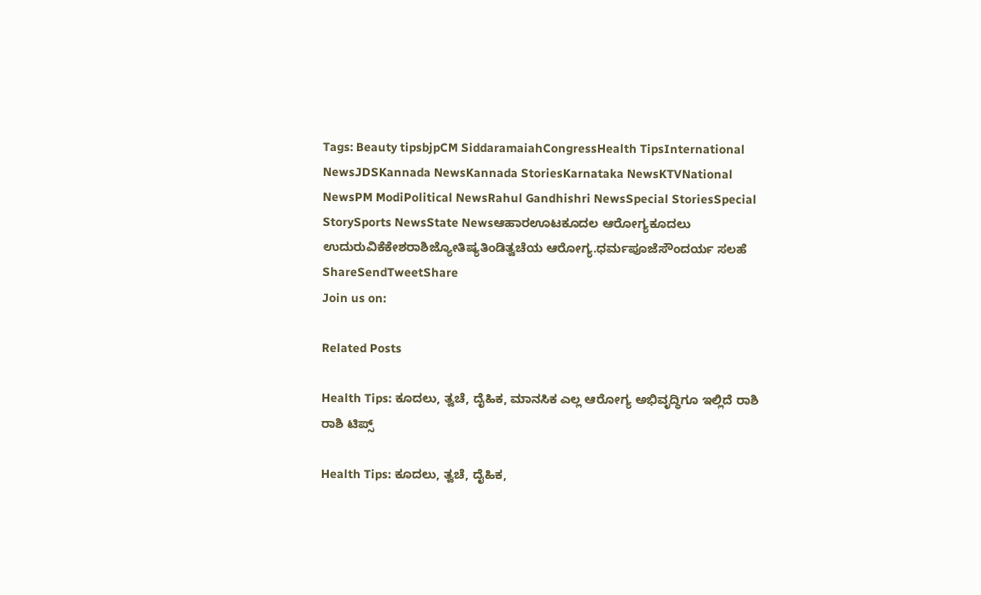Tags: Beauty tipsbjpCM SiddaramaiahCongressHealth TipsInternational NewsJDSKannada NewsKannada StoriesKarnataka NewsKTVNational NewsPM ModiPolitical NewsRahul Gandhishri NewsSpecial StoriesSpecial StorySports NewsState Newsಆಹಾರಊಟಕೂದಲ ಆರೋಗ್ಯಕೂದಲು ಉದುರುವಿಕೆಕೇಶರಾಶಿಜ್ಯೋತಿಷ್ಯತಿಂಡಿತ್ವಚೆಯ ಆರೋಗ್ಯ.ಧರ್ಮಪೂಜೆಸೌಂದರ್ಯ ಸಲಹೆ
ShareSendTweetShare
Join us on:

Related Posts

Health Tips: ಕೂದಲು, ತ್ವಚೆ, ದೈಹಿಕ, ಮಾನಸಿಕ ಎಲ್ಲ ಆರೋಗ್ಯ ಅಭಿವೃದ್ಧಿಗೂ ಇಲ್ಲಿದೆ ರಾಶಿ ರಾಶಿ ಟಿಪ್ಸ್

Health Tips: ಕೂದಲು, ತ್ವಚೆ, ದೈಹಿಕ,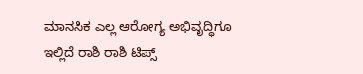ಮಾನಸಿಕ ಎಲ್ಲ ಆರೋಗ್ಯ ಅಭಿವೃದ್ಧಿಗೂ ಇಲ್ಲಿದೆ ರಾಶಿ ರಾಶಿ ಟಿಪ್ಸ್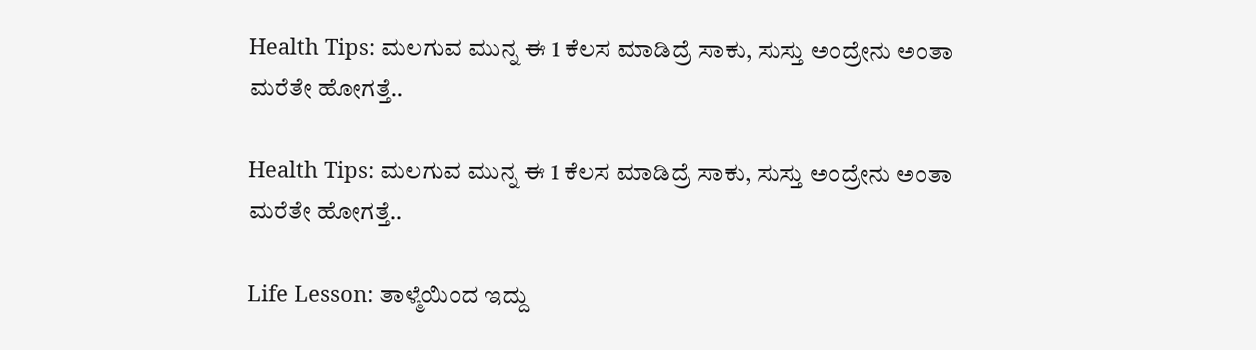Health Tips: ಮಲಗುವ ಮುನ್ನ ಈ 1 ಕೆಲಸ ಮಾಡಿದ್ರೆ ಸಾಕು, ಸುಸ್ತು ಅಂದ್ರೇನು ಅಂತಾ ಮರೆತೇ ಹೋಗತ್ತೆ..

Health Tips: ಮಲಗುವ ಮುನ್ನ ಈ 1 ಕೆಲಸ ಮಾಡಿದ್ರೆ ಸಾಕು, ಸುಸ್ತು ಅಂದ್ರೇನು ಅಂತಾ ಮರೆತೇ ಹೋಗತ್ತೆ..

Life Lesson: ತಾಳ್ಮೆಯಿಂದ ಇದ್ದು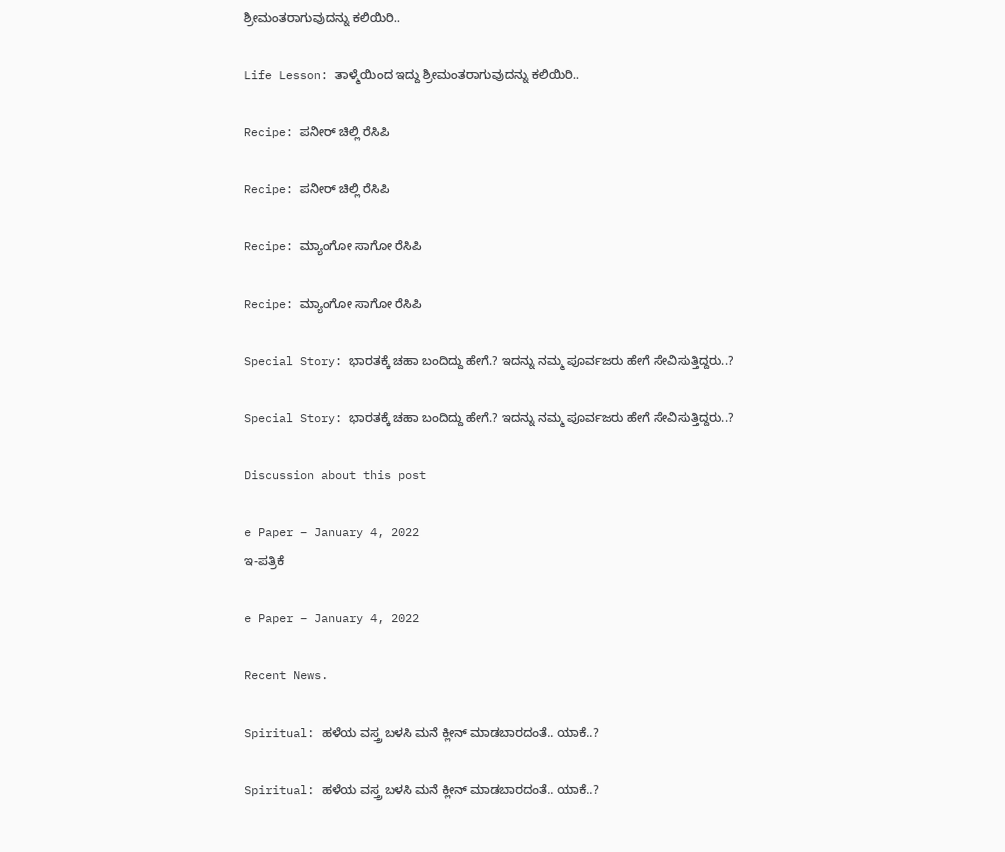ಶ್ರೀಮಂತರಾಗುವುದನ್ನು ಕಲಿಯಿರಿ..

Life Lesson: ತಾಳ್ಮೆಯಿಂದ ಇದ್ದು ಶ್ರೀಮಂತರಾಗುವುದನ್ನು ಕಲಿಯಿರಿ..

Recipe: ಪನೀರ್ ಚಿಲ್ಲಿ ರೆಸಿಪಿ

Recipe: ಪನೀರ್ ಚಿಲ್ಲಿ ರೆಸಿಪಿ

Recipe: ಮ್ಯಾಂಗೋ ಸಾಗೋ ರೆಸಿಪಿ

Recipe: ಮ್ಯಾಂಗೋ ಸಾಗೋ ರೆಸಿಪಿ

Special Story: ಭಾರತಕ್ಕೆ ಚಹಾ ಬಂದಿದ್ದು ಹೇಗೆ.? ಇದನ್ನು ನಮ್ಮ ಪೂರ್ವಜರು ಹೇಗೆ ಸೇವಿಸುತ್ತಿದ್ದರು..?

Special Story: ಭಾರತಕ್ಕೆ ಚಹಾ ಬಂದಿದ್ದು ಹೇಗೆ.? ಇದನ್ನು ನಮ್ಮ ಪೂರ್ವಜರು ಹೇಗೆ ಸೇವಿಸುತ್ತಿದ್ದರು..?

Discussion about this post

e Paper – January 4, 2022
ಇ-ಪತ್ರಿಕೆ

e Paper – January 4, 2022

Recent News.

Spiritual: ಹಳೆಯ ವಸ್ತ್ರ ಬಳಸಿ ಮನೆ ಕ್ಲೀನ್ ಮಾಡಬಾರದಂತೆ.. ಯಾಕೆ..?

Spiritual: ಹಳೆಯ ವಸ್ತ್ರ ಬಳಸಿ ಮನೆ ಕ್ಲೀನ್ ಮಾಡಬಾರದಂತೆ.. ಯಾಕೆ..?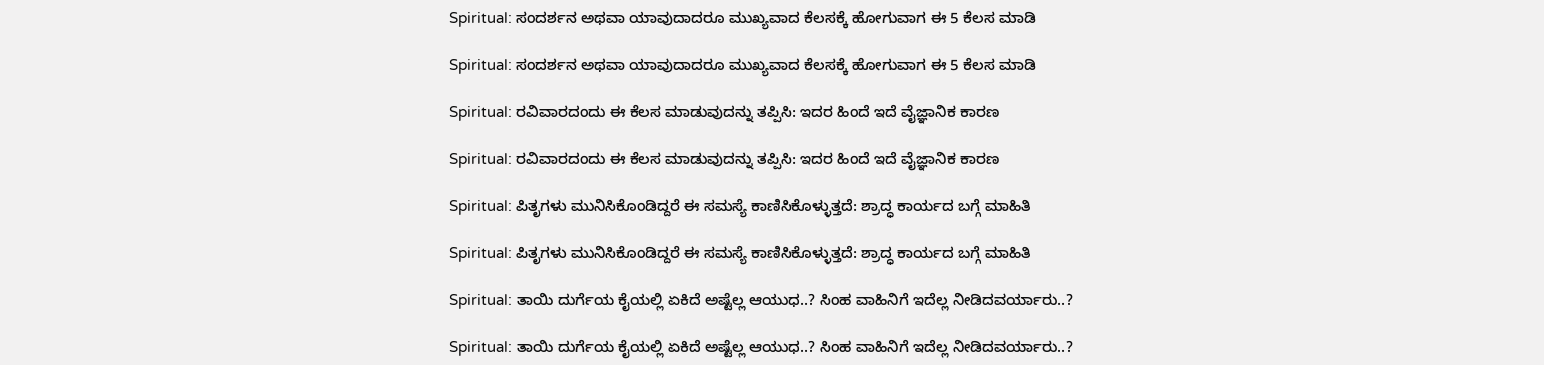Spiritual: ಸಂದರ್ಶನ ಅಥವಾ ಯಾವುದಾದರೂ ಮುಖ್ಯವಾದ ಕೆಲಸಕ್ಕೆ ಹೋಗುವಾಗ ಈ 5 ಕೆಲಸ ಮಾಡಿ

Spiritual: ಸಂದರ್ಶನ ಅಥವಾ ಯಾವುದಾದರೂ ಮುಖ್ಯವಾದ ಕೆಲಸಕ್ಕೆ ಹೋಗುವಾಗ ಈ 5 ಕೆಲಸ ಮಾಡಿ

Spiritual: ರವಿವಾರದಂದು ಈ ಕೆಲಸ ಮಾಡುವುದನ್ನು ತಪ್ಪಿಸಿ: ಇದರ ಹಿಂದೆ ಇದೆ ವೈಜ್ಞಾನಿಕ ಕಾರಣ

Spiritual: ರವಿವಾರದಂದು ಈ ಕೆಲಸ ಮಾಡುವುದನ್ನು ತಪ್ಪಿಸಿ: ಇದರ ಹಿಂದೆ ಇದೆ ವೈಜ್ಞಾನಿಕ ಕಾರಣ

Spiritual: ಪಿತೃಗಳು ಮುನಿಸಿಕೊಂಡಿದ್ದರೆ ಈ ಸಮಸ್ಯೆ ಕಾಣಿಸಿಕೊಳ್ಳುತ್ತದೆ: ಶ್ರಾದ್ಧ ಕಾರ್ಯದ ಬಗ್ಗೆ ಮಾಹಿತಿ

Spiritual: ಪಿತೃಗಳು ಮುನಿಸಿಕೊಂಡಿದ್ದರೆ ಈ ಸಮಸ್ಯೆ ಕಾಣಿಸಿಕೊಳ್ಳುತ್ತದೆ: ಶ್ರಾದ್ಧ ಕಾರ್ಯದ ಬಗ್ಗೆ ಮಾಹಿತಿ

Spiritual: ತಾಯಿ ದುರ್ಗೆಯ ಕೈಯಲ್ಲಿ ಏಕಿದೆ ಅಷ್ಟೆಲ್ಲ ಆಯುಧ..? ಸಿಂಹ ವಾಹಿನಿಗೆ ಇದೆಲ್ಲ ನೀಡಿದವರ್ಯಾರು..?

Spiritual: ತಾಯಿ ದುರ್ಗೆಯ ಕೈಯಲ್ಲಿ ಏಕಿದೆ ಅಷ್ಟೆಲ್ಲ ಆಯುಧ..? ಸಿಂಹ ವಾಹಿನಿಗೆ ಇದೆಲ್ಲ ನೀಡಿದವರ್ಯಾರು..?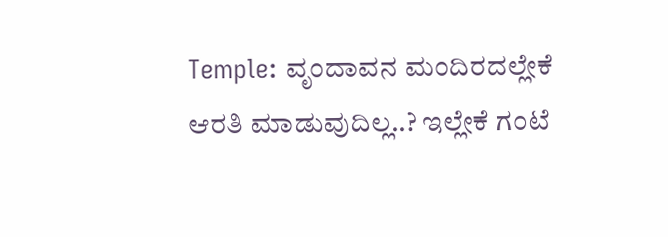Temple: ವೃಂದಾವನ ಮಂದಿರದಲ್ಲೇಕೆ ಆರತಿ ಮಾಡುವುದಿಲ್ಲ..? ಇಲ್ಲೇಕೆ ಗಂಟೆ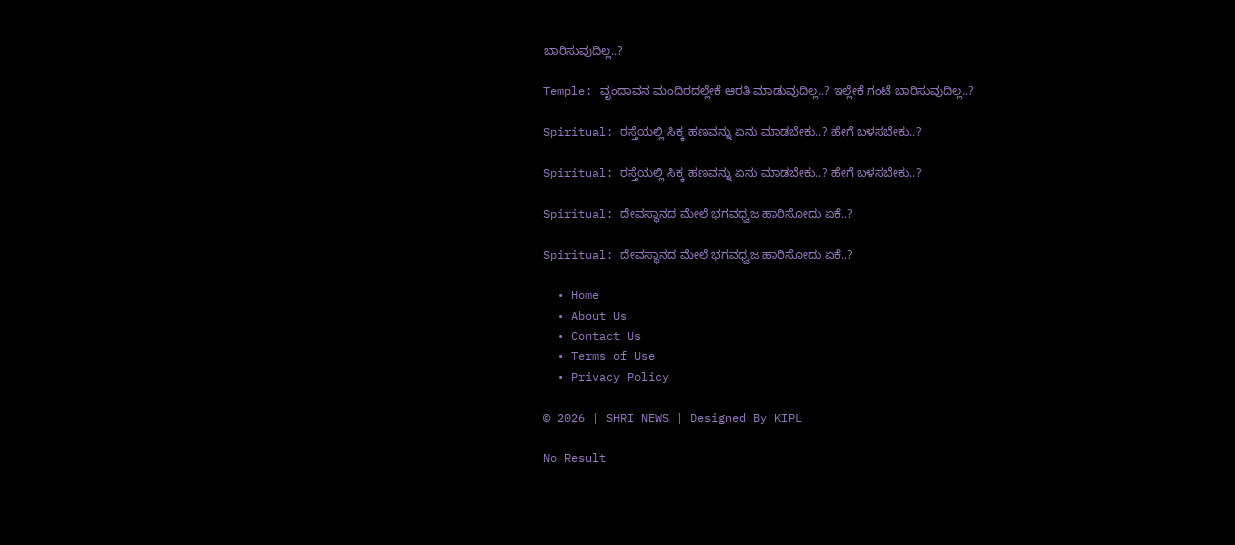ಬಾರಿಸುವುದಿಲ್ಲ..?

Temple: ವೃಂದಾವನ ಮಂದಿರದಲ್ಲೇಕೆ ಆರತಿ ಮಾಡುವುದಿಲ್ಲ..? ಇಲ್ಲೇಕೆ ಗಂಟೆ ಬಾರಿಸುವುದಿಲ್ಲ..?

Spiritual: ರಸ್ತೆಯಲ್ಲಿ ಸಿಕ್ಕ ಹಣವನ್ನು ಏನು ಮಾಡಬೇಕು..? ಹೇಗೆ ಬಳಸಬೇಕು..?

Spiritual: ರಸ್ತೆಯಲ್ಲಿ ಸಿಕ್ಕ ಹಣವನ್ನು ಏನು ಮಾಡಬೇಕು..? ಹೇಗೆ ಬಳಸಬೇಕು..?

Spiritual: ದೇವಸ್ಥಾನದ ಮೇಲೆ ಭಗವಧ್ವಜ ಹಾರಿಸೋದು ಏಕೆ..?

Spiritual: ದೇವಸ್ಥಾನದ ಮೇಲೆ ಭಗವಧ್ವಜ ಹಾರಿಸೋದು ಏಕೆ..?

  • Home
  • About Us
  • Contact Us
  • Terms of Use
  • Privacy Policy

© 2026 | SHRI NEWS | Designed By KIPL

No Result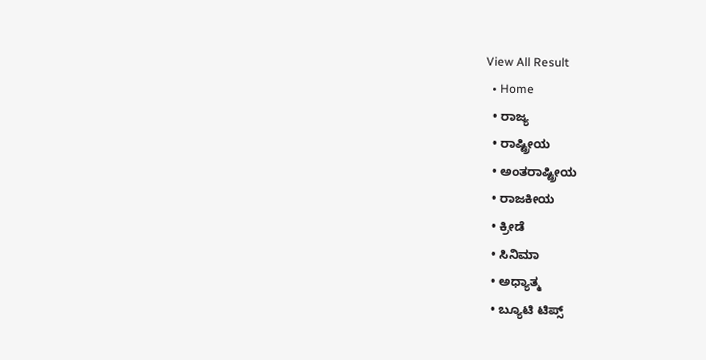View All Result
  • Home
  • ರಾಜ್ಯ
  • ರಾಷ್ಟ್ರೀಯ
  • ಅಂತರಾಷ್ಟ್ರೀಯ
  • ರಾಜಕೀಯ
  • ಕ್ರೀಡೆ
  • ಸಿನಿಮಾ
  • ಅಧ್ಯಾತ್ಮ
  • ಬ್ಯೂಟಿ ಟಿಪ್ಸ್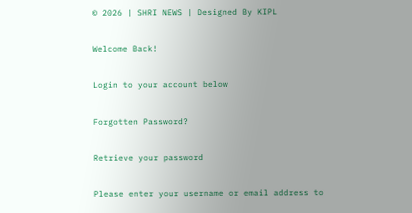© 2026 | SHRI NEWS | Designed By KIPL

Welcome Back!

Login to your account below

Forgotten Password?

Retrieve your password

Please enter your username or email address to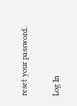reset your password.

Log In